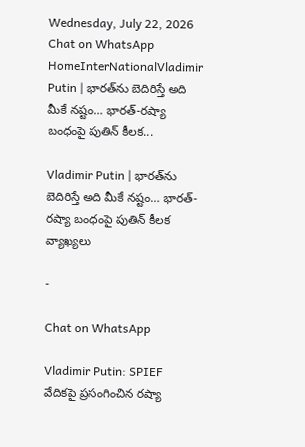Wednesday, July 22, 2026
Chat on WhatsApp
HomeInterNationalVladimir Putin | భారత్‌ను బెదిరిస్తే అది మీకే నష్టం… భారత్-రష్యా బంధంపై పుతిన్ కీలక...

Vladimir Putin | భారత్‌ను బెదిరిస్తే అది మీకే నష్టం… భారత్-రష్యా బంధంపై పుతిన్ కీలక వ్యాఖ్యలు

-

Chat on WhatsApp

Vladimir Putin: SPIEF వేదికపై ప్రసంగించిన రష్యా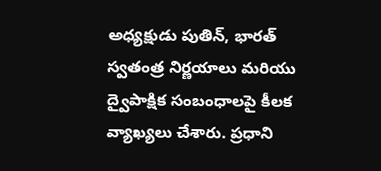అధ్యక్షుడు పుతిన్, భారత్ స్వతంత్ర నిర్ణయాలు మరియు ద్వైపాక్షిక సంబంధాలపై కీలక వ్యాఖ్యలు చేశారు. ప్రధాని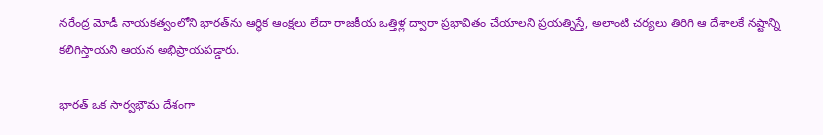నరేంద్ర మోడీ నాయకత్వంలోని భారత్‌ను ఆర్థిక ఆంక్షలు లేదా రాజకీయ ఒత్తిళ్ల ద్వారా ప్రభావితం చేయాలని ప్రయత్నిస్తే, అలాంటి చర్యలు తిరిగి ఆ దేశాలకే నష్టాన్ని కలిగిస్తాయని ఆయన అభిప్రాయపడ్డారు.

భారత్ ఒక సార్వభౌమ దేశంగా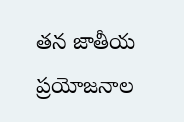తన జాతీయ ప్రయోజనాల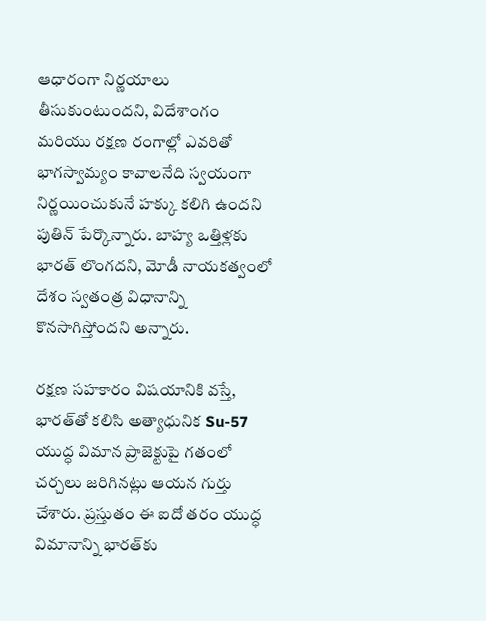ఆధారంగా నిర్ణయాలు తీసుకుంటుందని, విదేశాంగం మరియు రక్షణ రంగాల్లో ఎవరితో భాగస్వామ్యం కావాలనేది స్వయంగా నిర్ణయించుకునే హక్కు కలిగి ఉందని పుతిన్ పేర్కొన్నారు. బాహ్య ఒత్తిళ్లకు భారత్ లొంగదని, మోడీ నాయకత్వంలో దేశం స్వతంత్ర విధానాన్ని కొనసాగిస్తోందని అన్నారు.

రక్షణ సహకారం విషయానికి వస్తే, భారత్‌తో కలిసి అత్యాధునిక Su-57 యుద్ధ విమాన ప్రాజెక్టుపై గతంలో చర్చలు జరిగినట్లు ఆయన గుర్తు చేశారు. ప్రస్తుతం ఈ ఐదో తరం యుద్ధ విమానాన్ని భారత్‌కు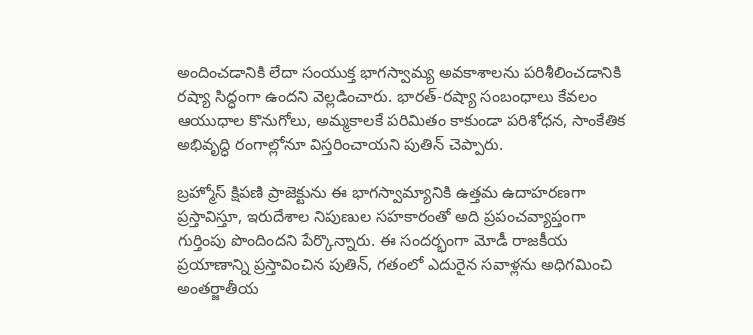అందించడానికి లేదా సంయుక్త భాగస్వామ్య అవకాశాలను పరిశీలించడానికి రష్యా సిద్ధంగా ఉందని వెల్లడించారు. భారత్-రష్యా సంబంధాలు కేవలం ఆయుధాల కొనుగోలు, అమ్మకాలకే పరిమితం కాకుండా పరిశోధన, సాంకేతిక అభివృద్ధి రంగాల్లోనూ విస్తరించాయని పుతిన్ చెప్పారు.

బ్రహ్మోస్ క్షిపణి ప్రాజెక్టును ఈ భాగస్వామ్యానికి ఉత్తమ ఉదాహరణగా ప్రస్తావిస్తూ, ఇరుదేశాల నిపుణుల సహకారంతో అది ప్రపంచవ్యాప్తంగా గుర్తింపు పొందిందని పేర్కొన్నారు. ఈ సందర్భంగా మోడీ రాజకీయ ప్రయాణాన్ని ప్రస్తావించిన పుతిన్, గతంలో ఎదురైన సవాళ్లను అధిగమించి అంతర్జాతీయ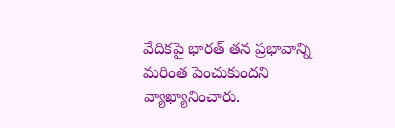వేదికపై భారత్ తన ప్రభావాన్ని మరింత పెంచుకుందని వ్యాఖ్యానించారు.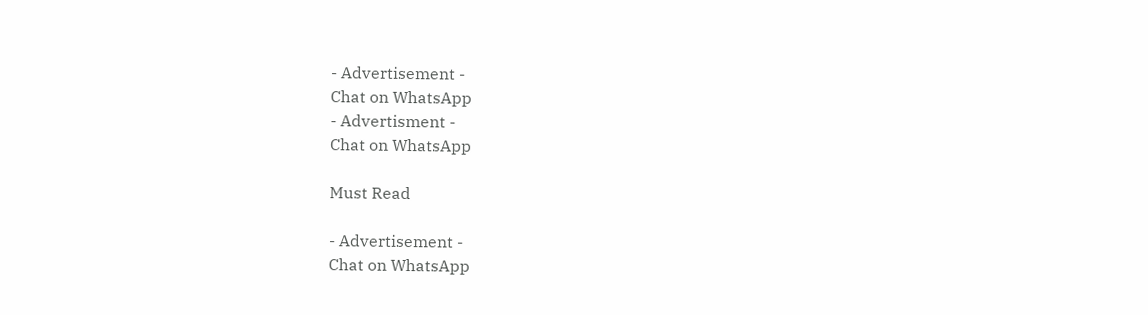- Advertisement -
Chat on WhatsApp
- Advertisment -
Chat on WhatsApp

Must Read

- Advertisement -
Chat on WhatsApp